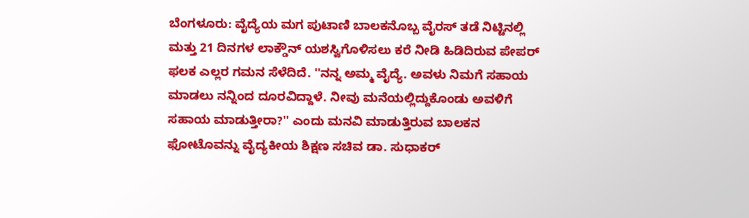ಬೆಂಗಳೂರು: ವೈದ್ಯೆಯ ಮಗ ಪುಟಾಣಿ ಬಾಲಕನೊಬ್ಬ ವೈರಸ್ ತಡೆ ನಿಟ್ಟಿನಲ್ಲಿ ಮತ್ತು 21 ದಿನಗಳ ಲಾಕ್ಡೌನ್ ಯಶಸ್ವಿಗೊಳಿಸಲು ಕರೆ ನೀಡಿ ಹಿಡಿದಿರುವ ಪೇಪರ್ ಫಲಕ ಎಲ್ಲರ ಗಮನ ಸೆಳೆದಿದೆ. ''ನನ್ನ ಅಮ್ಮ ವೈದ್ಯೆ. ಅವಳು ನಿಮಗೆ ಸಹಾಯ ಮಾಡಲು ನನ್ನಿಂದ ದೂರವಿದ್ದಾಳೆ. ನೀವು ಮನೆಯಲ್ಲಿದ್ದುಕೊಂಡು ಅವಳಿಗೆ ಸಹಾಯ ಮಾಡುತ್ತೀರಾ?'' ಎಂದು ಮನವಿ ಮಾಡುತ್ತಿರುವ ಬಾಲಕನ ಫೋಟೊವನ್ನು ವೈದ್ಯಕೀಯ ಶಿಕ್ಷಣ ಸಚಿವ ಡಾ. ಸುಧಾಕರ್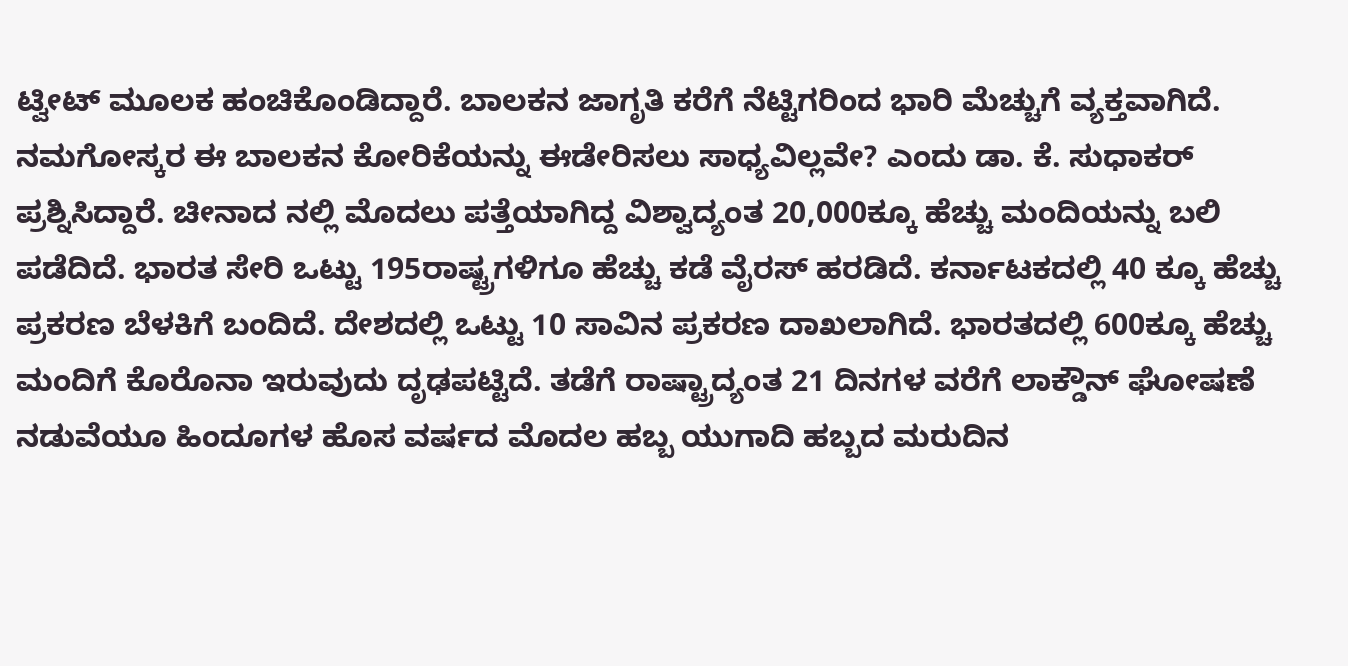ಟ್ವೀಟ್ ಮೂಲಕ ಹಂಚಿಕೊಂಡಿದ್ದಾರೆ. ಬಾಲಕನ ಜಾಗೃತಿ ಕರೆಗೆ ನೆಟ್ಟಿಗರಿಂದ ಭಾರಿ ಮೆಚ್ಚುಗೆ ವ್ಯಕ್ತವಾಗಿದೆ. ನಮಗೋಸ್ಕರ ಈ ಬಾಲಕನ ಕೋರಿಕೆಯನ್ನು ಈಡೇರಿಸಲು ಸಾಧ್ಯವಿಲ್ಲವೇ? ಎಂದು ಡಾ. ಕೆ. ಸುಧಾಕರ್ ಪ್ರಶ್ನಿಸಿದ್ದಾರೆ. ಚೀನಾದ ನಲ್ಲಿ ಮೊದಲು ಪತ್ತೆಯಾಗಿದ್ದ ವಿಶ್ವಾದ್ಯಂತ 20,000ಕ್ಕೂ ಹೆಚ್ಚು ಮಂದಿಯನ್ನು ಬಲಿ ಪಡೆದಿದೆ. ಭಾರತ ಸೇರಿ ಒಟ್ಟು 195ರಾಷ್ಟ್ರಗಳಿಗೂ ಹೆಚ್ಚು ಕಡೆ ವೈರಸ್ ಹರಡಿದೆ. ಕರ್ನಾಟಕದಲ್ಲಿ 40 ಕ್ಕೂ ಹೆಚ್ಚು ಪ್ರಕರಣ ಬೆಳಕಿಗೆ ಬಂದಿದೆ. ದೇಶದಲ್ಲಿ ಒಟ್ಟು 10 ಸಾವಿನ ಪ್ರಕರಣ ದಾಖಲಾಗಿದೆ. ಭಾರತದಲ್ಲಿ 600ಕ್ಕೂ ಹೆಚ್ಚು ಮಂದಿಗೆ ಕೊರೊನಾ ಇರುವುದು ದೃಢಪಟ್ಟಿದೆ. ತಡೆಗೆ ರಾಷ್ಟ್ರಾದ್ಯಂತ 21 ದಿನಗಳ ವರೆಗೆ ಲಾಕ್ಡೌನ್ ಘೋಷಣೆ ನಡುವೆಯೂ ಹಿಂದೂಗಳ ಹೊಸ ವರ್ಷದ ಮೊದಲ ಹಬ್ಬ ಯುಗಾದಿ ಹಬ್ಬದ ಮರುದಿನ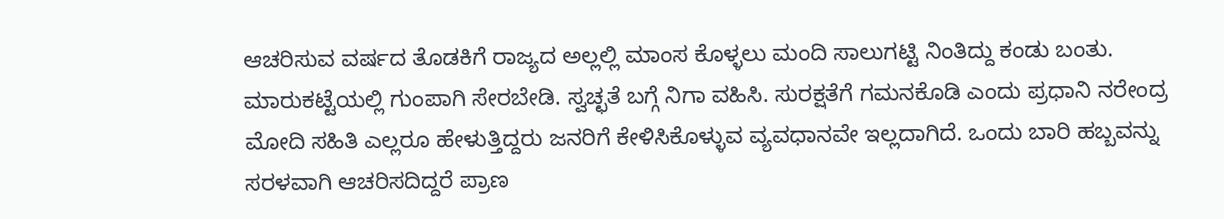ಆಚರಿಸುವ ವರ್ಷದ ತೊಡಕಿಗೆ ರಾಜ್ಯದ ಅಲ್ಲಲ್ಲಿ ಮಾಂಸ ಕೊಳ್ಳಲು ಮಂದಿ ಸಾಲುಗಟ್ಟಿ ನಿಂತಿದ್ದು ಕಂಡು ಬಂತು. ಮಾರುಕಟ್ಟೆಯಲ್ಲಿ ಗುಂಪಾಗಿ ಸೇರಬೇಡಿ. ಸ್ವಚ್ಛತೆ ಬಗ್ಗೆ ನಿಗಾ ವಹಿಸಿ. ಸುರಕ್ಷತೆಗೆ ಗಮನಕೊಡಿ ಎಂದು ಪ್ರಧಾನಿ ನರೇಂದ್ರ ಮೋದಿ ಸಹಿತಿ ಎಲ್ಲರೂ ಹೇಳುತ್ತಿದ್ದರು ಜನರಿಗೆ ಕೇಳಿಸಿಕೊಳ್ಳುವ ವ್ಯವಧಾನವೇ ಇಲ್ಲದಾಗಿದೆ. ಒಂದು ಬಾರಿ ಹಬ್ಬವನ್ನು ಸರಳವಾಗಿ ಆಚರಿಸದಿದ್ದರೆ ಪ್ರಾಣ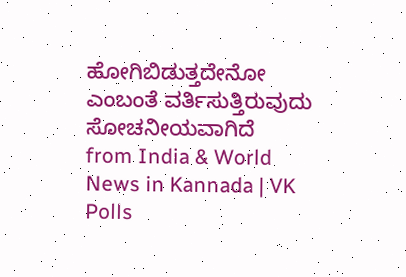ಹೋಗಿಬಿಡುತ್ತದೇನೋ ಎಂಬಂತೆ ವರ್ತಿಸುತ್ತಿರುವುದು ಸೋಚನೀಯವಾಗಿದೆ
from India & World News in Kannada | VK Polls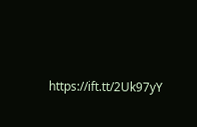https://ift.tt/2Uk97yY